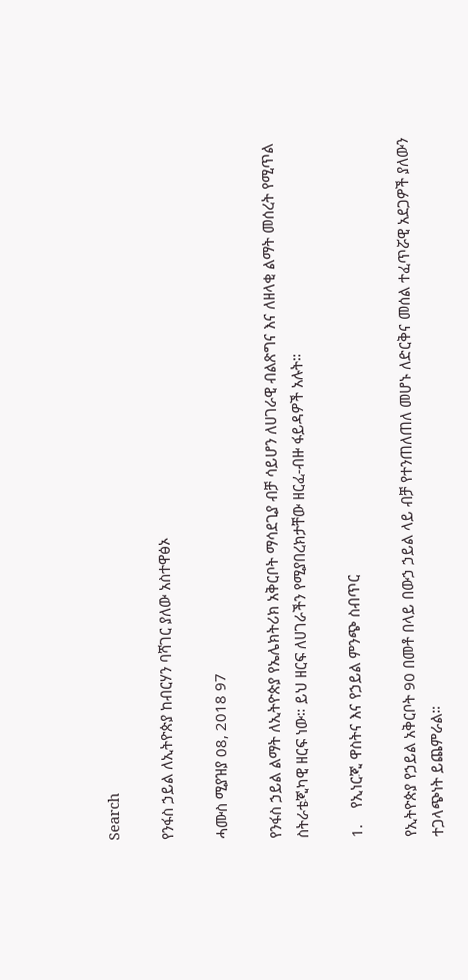Search

የንፋስ ኃይል ለኢትዮጵያ ከብርሃን ባሻገር ያለው አስተዋፅኦ

ሓሙስ ሚያዝያ 08, 2018 97

የንፋስ ኃይል ልማት ለኢትዮጵያ የኤሌክትሪክ አቅርቦት ማሳደጊያ ብቻ ሳይሆን ለሀገራዊ ብልጽግና እና ለዘላቂ ልማት መሰረት የሚጥል ስትራቴጂካዊ ዘርፍ ነው። ይህ ዘርፍ ለሀገራችን የሚያበረክታቸው ዘርፈ-ብዙ ፋይዳዎች አሉት።

1.    የኢነርጂ ዋስትና እና የኃይል ምንጭ ስብጥር

የኢትዮጵያ የኃይል አቅርቦት 90 በመቶ በላይ በውኃ ኃይል ላይ ብቻ የተንጠለጠለ መሆኑ ለድርቅና መሰል ተፈጥሯዊ አደጋዎች ያለውን ተጋላጭነት ይጨምራል።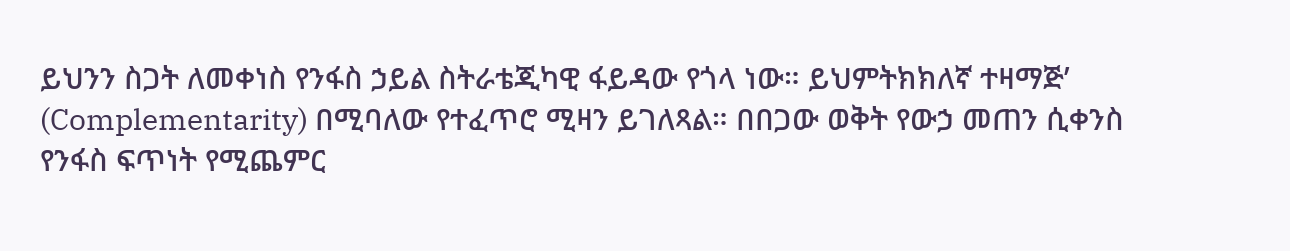ይህንን ስጋት ለመቀነስ የንፋስ ኃይል ስትራቴጂካዊ ፋይዳው የጎላ ነው። ይህምትክክለኛ ተዛማጅ’ (Complementarity) በሚባለው የተፈጥሮ ሚዛን ይገለጻል። በበጋው ወቅት የውኃ መጠን ሲቀንስ የንፋስ ፍጥነት የሚጨምር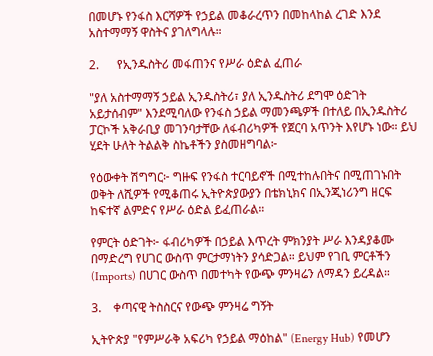በመሆኑ የንፋስ እርሻዎች የኃይል መቆራረጥን በመከላከል ረገድ እንደ አስተማማኝ ዋስትና ያገለግላሉ።

2.      የኢንዱስትሪ መፋጠንና የሥራ ዕድል ፈጠራ

"ያለ አስተማማኝ ኃይል ኢንዱስትሪ፣ ያለ ኢንዱስትሪ ደግሞ ዕድገት አይታሰብም" እንደሚባለው የንፋስ ኃይል ማመንጫዎች በተለይ በኢንዱስትሪ ፓርኮች አቅራቢያ መገንባታቸው ለፋብሪካዎች የጀርባ አጥንት እየሆኑ ነው። ይህ ሂደት ሁለት ትልልቅ ስኬቶችን ያስመዘግባል፦

የዕውቀት ሽግግር፦ ግዙፍ የንፋስ ተርባይኖች በሚተከሉበትና በሚጠገኑበት ወቅት ለሺዎች የሚቆጠሩ ኢትዮጵያውያን በቴክኒክና በኢንጂነሪንግ ዘርፍ ከፍተኛ ልምድና የሥራ ዕድል ይፈጠራል።

የምርት ዕድገት፦ ፋብሪካዎች በኃይል እጥረት ምክንያት ሥራ እንዳያቆሙ በማድረግ የሀገር ውስጥ ምርታማነትን ያሳድጋል። ይህም የገቢ ምርቶችን (Imports) በሀገር ውስጥ በመተካት የውጭ ምንዛሬን ለማዳን ይረዳል።

3.    ቀጣናዊ ትስስርና የውጭ ምንዛሬ ግኝት

ኢትዮጵያ "የምሥራቅ አፍሪካ የኃይል ማዕከል" (Energy Hub) የመሆን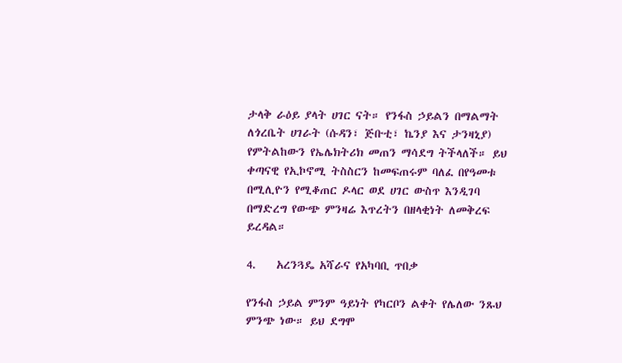ታላቅ ራዕይ ያላት ሀገር ናት። የንፋስ ኃይልን በማልማት ለጎረቤት ሀገራት (ሱዳን፣ ጅቡቲ፣ ኬንያ እና ታንዛኒያ) የምትልከውን የኤሌክትሪክ መጠን ማሳደግ ትችላለች። ይህ ቀጣናዊ የኢኮኖሚ ትስስርን ከመፍጠሩም ባለፈ በየዓመቱ በሚሊዮን የሚቆጠር ዶላር ወደ ሀገር ውስጥ እንዲገባ በማድረግ የውጭ ምንዛሬ እጥረትን በዘላቂነት ለመቅረፍ ይረዳል።

4.    አረንጓዴ አሻራና የአካባቢ ጥበቃ

የንፋስ ኃይል ምንም ዓይነት የካርቦን ልቀት የሌለው ንጹህ ምንጭ ነው። ይህ ደግሞ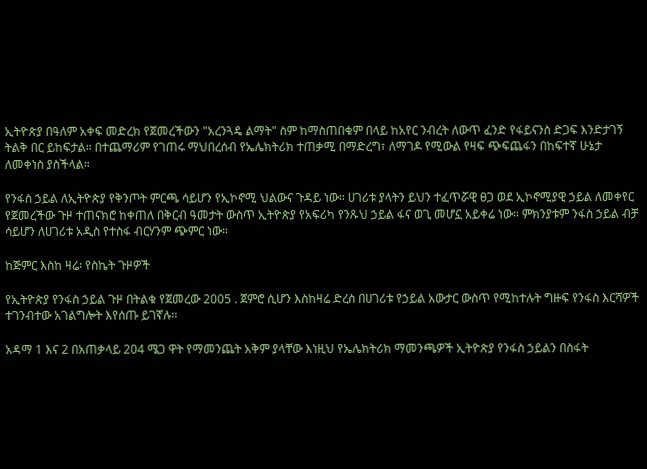ኢትዮጵያ በዓለም አቀፍ መድረክ የጀመረችውን "አረንጓዴ ልማት" ስም ከማስጠበቁም በላይ ከአየር ንብረት ለውጥ ፈንድ የፋይናንስ ድጋፍ እንድታገኝ ትልቅ በር ይከፍታል። በተጨማሪም የገጠሩ ማህበረሰብ የኤሌክትሪክ ተጠቃሚ በማድረግ፣ ለማገዶ የሚውል የዛፍ ጭፍጨፋን በከፍተኛ ሁኔታ ለመቀነስ ያስችላል።

የንፋስ ኃይል ለኢትዮጵያ የቅንጦት ምርጫ ሳይሆን የኢኮኖሚ ህልውና ጉዳይ ነው። ሀገሪቱ ያላትን ይህን ተፈጥሯዊ ፀጋ ወደ ኢኮኖሚያዊ ኃይል ለመቀየር የጀመረችው ጉዞ ተጠናክሮ ከቀጠለ በቅርብ ዓመታት ውስጥ ኢትዮጵያ የአፍሪካ የንጹህ ኃይል ፋና ወጊ መሆኗ አይቀሬ ነው። ምክንያቱም ንፋስ ኃይል ብቻ ሳይሆን ለሀገሪቱ አዲስ የተስፋ ብርሃንም ጭምር ነው።

ከጅምር እስከ ዛሬ፡ የስኬት ጉዞዎች

የኢትዮጵያ የንፋስ ኃይል ጉዞ በትልቁ የጀመረው 2005 . ጀምሮ ሲሆን እስከዛሬ ድረስ በሀገሪቱ የኃይል አውታር ውስጥ የሚከተሉት ግዙፍ የንፋስ እርሻዎች ተገንብተው አገልግሎት እየሰጡ ይገኛሉ፡፡

አዳማ 1 እና 2 በአጠቃላይ 204 ሜጋ ዋት የማመንጨት አቅም ያላቸው እነዚህ የኤሌክትሪክ ማመንጫዎች ኢትዮጵያ የንፋስ ኃይልን በስፋት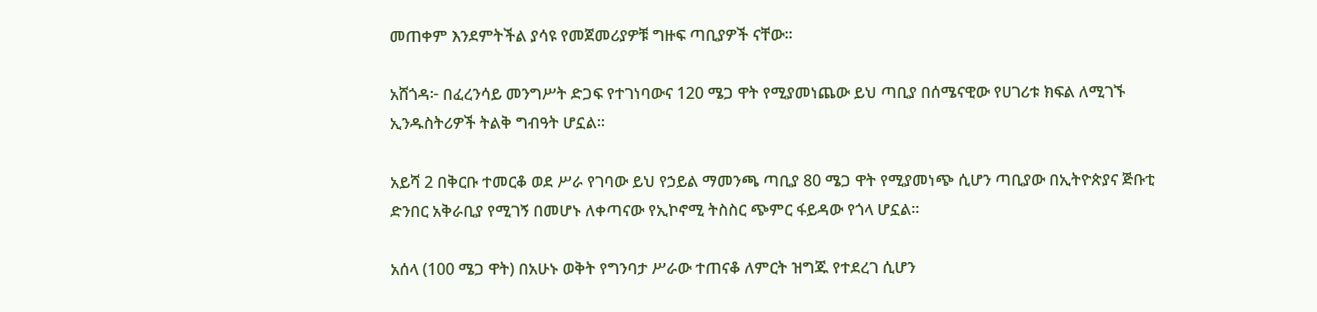መጠቀም እንደምትችል ያሳዩ የመጀመሪያዎቹ ግዙፍ ጣቢያዎች ናቸው፡፡

አሸጎዳ፦ በፈረንሳይ መንግሥት ድጋፍ የተገነባውና 120 ሜጋ ዋት የሚያመነጨው ይህ ጣቢያ በሰሜናዊው የሀገሪቱ ክፍል ለሚገኙ ኢንዱስትሪዎች ትልቅ ግብዓት ሆኗል፡፡

አይሻ 2 በቅርቡ ተመርቆ ወደ ሥራ የገባው ይህ የኃይል ማመንጫ ጣቢያ 80 ሜጋ ዋት የሚያመነጭ ሲሆን ጣቢያው በኢትዮጵያና ጅቡቲ ድንበር አቅራቢያ የሚገኝ በመሆኑ ለቀጣናው የኢኮኖሚ ትስስር ጭምር ፋይዳው የጎላ ሆኗል፡፡

አሰላ (100 ሜጋ ዋት) በአሁኑ ወቅት የግንባታ ሥራው ተጠናቆ ለምርት ዝግጁ የተደረገ ሲሆን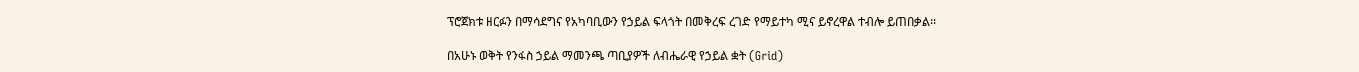ፕሮጀክቱ ዘርፉን በማሳደግና የአካባቢውን የኃይል ፍላጎት በመቅረፍ ረገድ የማይተካ ሚና ይኖረዋል ተብሎ ይጠበቃል፡፡

በአሁኑ ወቅት የንፋስ ኃይል ማመንጫ ጣቢያዎች ለብሔራዊ የኃይል ቋት (Grid)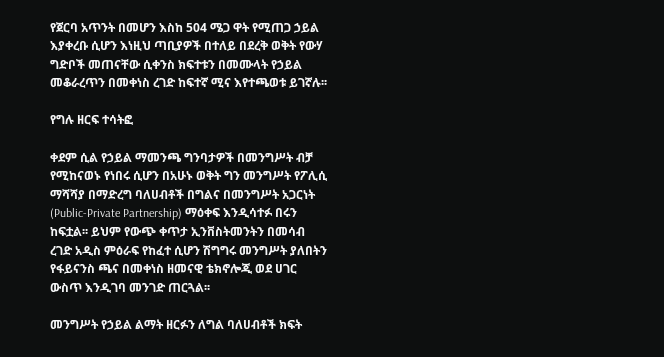የጀርባ አጥንት በመሆን እስከ 504 ሜጋ ዋት የሚጠጋ ኃይል እያቀረቡ ሲሆን እነዚህ ጣቢያዎች በተለይ በደረቅ ወቅት የውሃ ግድቦች መጠናቸው ሲቀንስ ክፍተቱን በመሙላት የኃይል መቆራረጥን በመቀነስ ረገድ ከፍተኛ ሚና እየተጫወቱ ይገኛሉ፡፡

የግሉ ዘርፍ ተሳትፎ

ቀደም ሲል የኃይል ማመንጫ ግንባታዎች በመንግሥት ብቻ የሚከናወኑ የነበሩ ሲሆን በአሁኑ ወቅት ግን መንግሥት የፖሊሲ ማሻሻያ በማድረግ ባለሀብቶች በግልና በመንግሥት አጋርነት (Public-Private Partnership) ማዕቀፍ እንዲሳተፉ በሩን ከፍቷል፡፡ ይህም የውጭ ቀጥታ ኢንቨስትመንትን በመሳብ ረገድ አዲስ ምዕራፍ የከፈተ ሲሆን ሽግግሩ መንግሥት ያለበትን የፋይናንስ ጫና በመቀነስ ዘመናዊ ቴክኖሎጂ ወደ ሀገር ውስጥ እንዲገባ መንገድ ጠርጓል፡፡

መንግሥት የኃይል ልማት ዘርፉን ለግል ባለሀብቶች ክፍት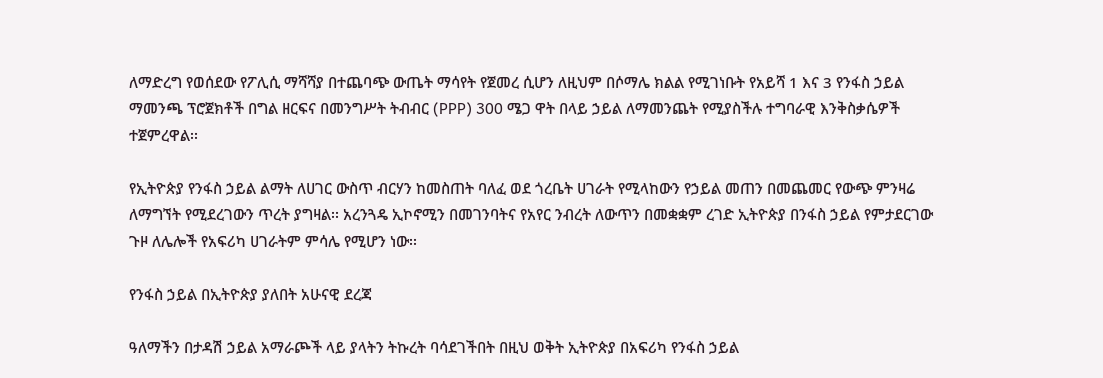ለማድረግ የወሰደው የፖሊሲ ማሻሻያ በተጨባጭ ውጤት ማሳየት የጀመረ ሲሆን ለዚህም በሶማሌ ክልል የሚገነቡት የአይሻ 1 እና 3 የንፋስ ኃይል ማመንጫ ፕሮጀክቶች በግል ዘርፍና በመንግሥት ትብብር (PPP) 300 ሜጋ ዋት በላይ ኃይል ለማመንጨት የሚያስችሉ ተግባራዊ እንቅስቃሴዎች ተጀምረዋል፡፡

የኢትዮጵያ የንፋስ ኃይል ልማት ለሀገር ውስጥ ብርሃን ከመስጠት ባለፈ ወደ ጎረቤት ሀገራት የሚላከውን የኃይል መጠን በመጨመር የውጭ ምንዛሬ ለማግኘት የሚደረገውን ጥረት ያግዛል፡፡ አረንጓዴ ኢኮኖሚን በመገንባትና የአየር ንብረት ለውጥን በመቋቋም ረገድ ኢትዮጵያ በንፋስ ኃይል የምታደርገው ጉዞ ለሌሎች የአፍሪካ ሀገራትም ምሳሌ የሚሆን ነው፡፡

የንፋስ ኃይል በኢትዮጵያ ያለበት አሁናዊ ደረጃ

ዓለማችን በታዳሽ ኃይል አማራጮች ላይ ያላትን ትኩረት ባሳደገችበት በዚህ ወቅት ኢትዮጵያ በአፍሪካ የንፋስ ኃይል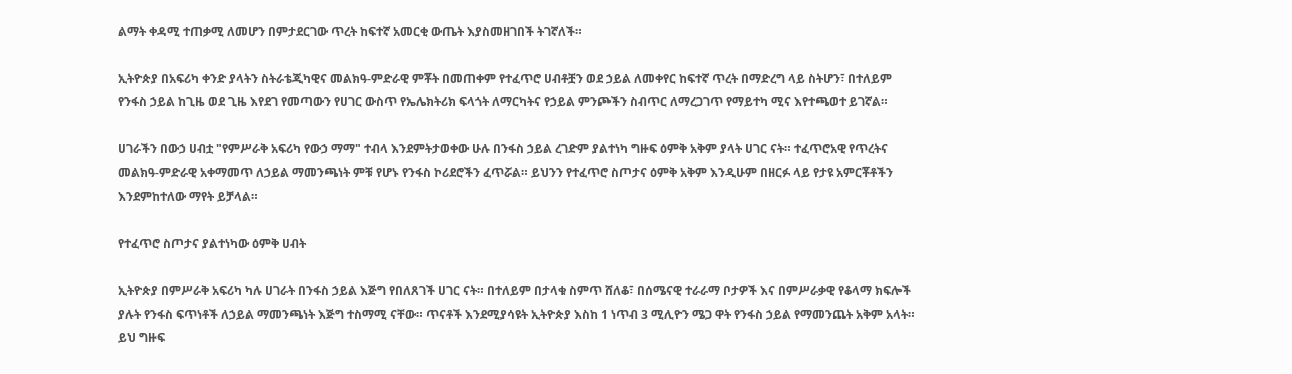ልማት ቀዳሚ ተጠቃሚ ለመሆን በምታደርገው ጥረት ከፍተኛ አመርቂ ውጤት እያስመዘገበች ትገኛለች።

ኢትዮጵያ በአፍሪካ ቀንድ ያላትን ስትራቴጂካዊና መልክዓ-ምድራዊ ምቾት በመጠቀም የተፈጥሮ ሀብቶቿን ወደ ኃይል ለመቀየር ከፍተኛ ጥረት በማድረግ ላይ ስትሆን፣ በተለይም የንፋስ ኃይል ከጊዜ ወደ ጊዜ እየደገ የመጣውን የሀገር ውስጥ የኤሌክትሪክ ፍላጎት ለማርካትና የኃይል ምንጮችን ስብጥር ለማረጋገጥ የማይተካ ሚና እየተጫወተ ይገኛል።

ሀገራችን በውኃ ሀብቷ "የምሥራቅ አፍሪካ የውኃ ማማ" ተብላ እንደምትታወቀው ሁሉ በንፋስ ኃይል ረገድም ያልተነካ ግዙፍ ዕምቅ አቅም ያላት ሀገር ናት። ተፈጥሮአዊ የጥረትና መልክዓ-ምድራዊ አቀማመጥ ለኃይል ማመንጫነት ምቹ የሆኑ የንፋስ ኮሪደሮችን ፈጥሯል። ይህንን የተፈጥሮ ስጦታና ዕምቅ አቅም እንዲሁም በዘርፉ ላይ የታዩ አምርቾቶችን እንደምከተለው ማየት ይቻላል።

የተፈጥሮ ስጦታና ያልተነካው ዕምቅ ሀብት

ኢትዮጵያ በምሥራቅ አፍሪካ ካሉ ሀገራት በንፋስ ኃይል እጅግ የበለጸገች ሀገር ናት። በተለይም በታላቁ ስምጥ ሸለቆ፣ በሰሜናዊ ተራራማ ቦታዎች እና በምሥራቃዊ የቆላማ ክፍሎች ያሉት የንፋስ ፍጥነቶች ለኃይል ማመንጫነት እጅግ ተስማሚ ናቸው። ጥናቶች እንደሚያሳዩት ኢትዮጵያ እስከ 1 ነጥብ 3 ሚሊዮን ሜጋ ዋት የንፋስ ኃይል የማመንጨት አቅም አላት። ይህ ግዙፍ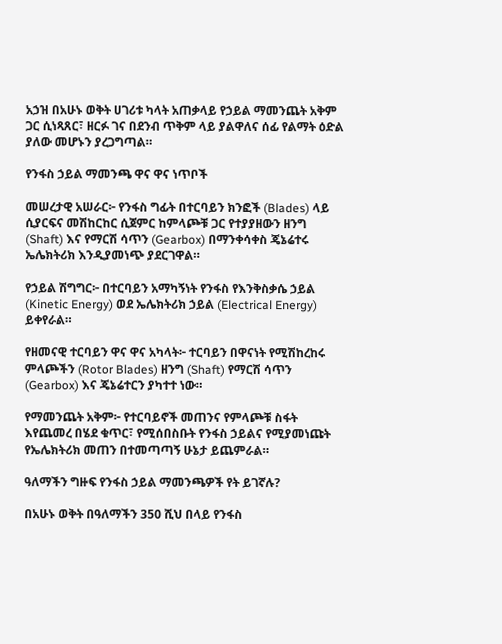አኃዝ በአሁኑ ወቅት ሀገሪቱ ካላት አጠቃላይ የኃይል ማመንጨት አቅም ጋር ሲነጻጸር፣ ዘርፉ ገና በደንብ ጥቅም ላይ ያልዋለና ሰፊ የልማት ዕድል ያለው መሆኑን ያረጋግጣል።

የንፋስ ኃይል ማመንጫ ዋና ዋና ነጥቦች

መሠረታዊ አሠራር፦ የንፋስ ግፊት በተርባይን ክንፎች (Blades) ላይ ሲያርፍና መሽከርከር ሲጀምር ከምላጮቹ ጋር የተያያዘውን ዘንግ (Shaft) እና የማርሽ ሳጥን (Gearbox) በማንቀሳቀስ ጄኔሬተሩ ኤሌክትሪክ እንዲያመነጭ ያደርገዋል።

የኃይል ሽግግር፦ በተርባይን አማካኝነት የንፋስ የእንቅስቃሴ ኃይል (Kinetic Energy) ወደ ኤሌክትሪክ ኃይል (Electrical Energy) ይቀየራል።

የዘመናዊ ተርባይን ዋና ዋና አካላት፦ ተርባይን በዋናነት የሚሽከረከሩ ምላጮችን (Rotor Blades) ዘንግ (Shaft) የማርሽ ሳጥን (Gearbox) እና ጄኔሬተርን ያካተተ ነው።

የማመንጨት አቅም፦ የተርባይኖች መጠንና የምላጮቹ ስፋት እየጨመረ በሄደ ቁጥር፣ የሚሰበስቡት የንፋስ ኃይልና የሚያመነጩት የኤሌክትሪክ መጠን በተመጣጣኝ ሁኔታ ይጨምራል።

ዓለማችን ግዙፍ የንፋስ ኃይል ማመንጫዎች የት ይገኛሉ?

በአሁኑ ወቅት በዓለማችን 350 ሺህ በላይ የንፋስ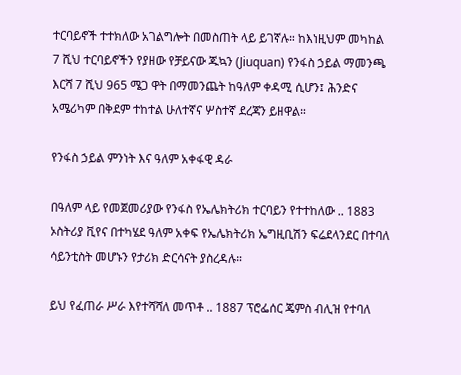ተርባይኖች ተተክለው አገልግሎት በመስጠት ላይ ይገኛሉ። ከእነዚህም መካከል 7 ሺህ ተርባይኖችን የያዘው የቻይናው ጁኳን (Jiuquan) የንፋስ ኃይል ማመንጫ እርሻ 7 ሺህ 965 ሜጋ ዋት በማመንጨት ከዓለም ቀዳሚ ሲሆን፤ ሕንድና አሜሪካም በቅደም ተከተል ሁለተኛና ሦስተኛ ደረጃን ይዘዋል።

የንፋስ ኃይል ምንነት እና ዓለም አቀፋዊ ዳራ

በዓለም ላይ የመጀመሪያው የንፋስ የኤሌክትሪክ ተርባይን የተተከለው .. 1883 ኦስትሪያ ቪየና በተካሄደ ዓለም አቀፍ የኤሌክትሪክ ኤግዚቢሽን ፍሬደላንደር በተባለ ሳይንቲስት መሆኑን የታሪክ ድርሳናት ያስረዳሉ።

ይህ የፈጠራ ሥራ እየተሻሻለ መጥቶ .. 1887 ፕሮፌሰር ጄምስ ብሊዝ የተባለ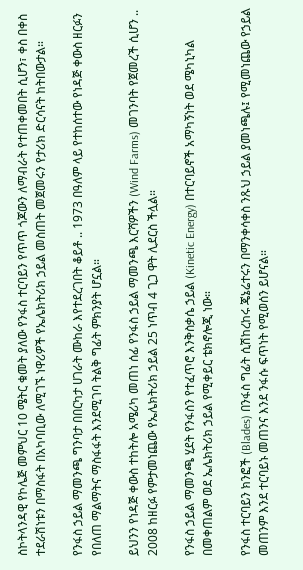ስኮትላንዳዊ የኮሌጅ መምህር 10 ሜትር ቁመት ያለው የንፋስ ተርባይን የጥጥ ጎጆውን ለማብራት የተጠቀመበት ሲሆን፣ ቀስ በቀስ ተደራሽነቱን በማስፋት በአካባቢው ለሚገኙ ነዋሪዎች የኤሌክትሪክ ኃይል መስጠት መጀመሩን የታሪክ ድርሳናት ከትበውታል።

የንፋስ ኃይል ማመንጫ ግንባታ በበርካታ ሀገራት ሙከራ እየተደረገበት ቆይቶ .. 1973 በዓለም ላይ የተከሰተው የነዳጅ ቀውስ ዘርፉን የበለጠ ማልማትና ማስፋፋት እንደሚገባ ትልቅ ግፊት ምክንያት ሆኗል።

ይህንን የነዳጅ ቀውስ ተከትሎ አሜሪካ መጠነ ሰፊ የንፋስ ኃይል ማመንጫ እርሻዎችን (Wind Farms) መገንባት የጀመረች ሲሆን .. 2008 ከዘርፉ የምታመነጨው የኤሌክትሪክ ኃይል 25 ነጥብ 4 ጊጋ ዋት ሊደርስ ችሏል።

የንፋስ ኃይል ማመንጫ ሂደት የንፋስን የተፈጥሮ እንቅስቃሴ ኃይል (Kinetic Energy) በተርባይኖች አማካኝነት ወደ ሜካኒካል በመቀጠልም ወደ ኤሌክትሪክ ኃይል የሚቀይር ቴክኖሎጂ ነው።

የንፋስ ተርባይን ክንፎች (Blades) በንፋስ ግፊት ሲሽከረከሩ ጄኔሬተሩን በማንቀሳቀስ ንጹህ ኃይል ያመነጫሉ፤ የሚመነጨው የኃይል መጠንም እንደ ተርባይኑ መጠንና እንደ ንፋሱ ፍጥነት የሚወሰን ይሆናል።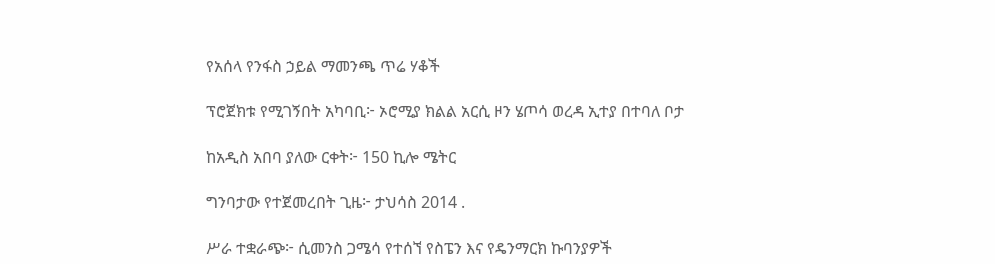የአሰላ የንፋስ ኃይል ማመንጫ ጥሬ ሃቆች

ፕሮጀክቱ የሚገኝበት አካባቢ፦ ኦሮሚያ ክልል አርሲ ዞን ሄጦሳ ወረዳ ኢተያ በተባለ ቦታ

ከአዲስ አበባ ያለው ርቀት፦ 150 ኪሎ ሜትር

ግንባታው የተጀመረበት ጊዜ፦ ታህሳስ 2014 .

ሥራ ተቋራጭ፦ ሲመንስ ጋሜሳ የተሰኘ የስፔን እና የዴንማርክ ኩባንያዎች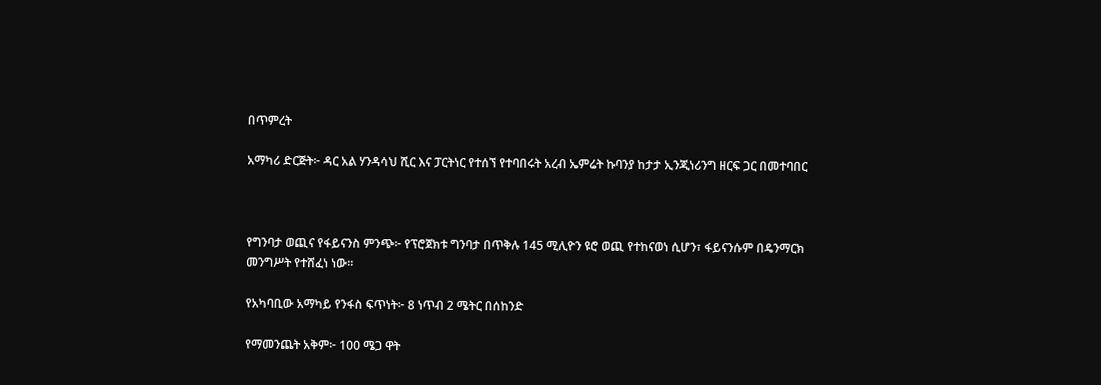በጥምረት

አማካሪ ድርጅት፦ ዳር አል ሃንዳሳህ ሺር እና ፓርትነር የተሰኘ የተባበሩት አረብ ኤምሬት ኩባንያ ከታታ ኢንጂነሪንግ ዘርፍ ጋር በመተባበር



የግንባታ ወጪና የፋይናንስ ምንጭ፦ የፕሮጀክቱ ግንባታ በጥቅሉ 145 ሚሊዮን ዩሮ ወጪ የተከናወነ ሲሆን፣ ፋይናንሱም በዴንማርክ መንግሥት የተሸፈነ ነው።

የአካባቢው አማካይ የንፋስ ፍጥነት፦ 8 ነጥብ 2 ሜትር በሰከንድ

የማመንጨት አቅም፦ 100 ሜጋ ዋት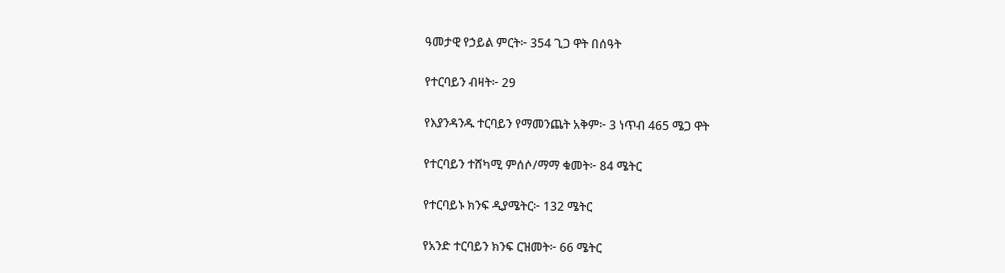ዓመታዊ የኃይል ምርት፦ 354 ጊጋ ዋት በሰዓት

የተርባይን ብዛት፦ 29

የእያንዳንዱ ተርባይን የማመንጨት አቅም፦ 3 ነጥብ 465 ሜጋ ዋት

የተርባይን ተሸካሚ ምሰሶ/ማማ ቁመት፦ 84 ሜትር

የተርባይኑ ክንፍ ዲያሜትር፦ 132 ሜትር

የአንድ ተርባይን ክንፍ ርዝመት፦ 66 ሜትር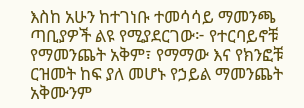እስከ አሁን ከተገነቡ ተመሳሳይ ማመንጫ ጣቢያዎች ልዩ የሚያደርገው፦ የተርባይኖቹ የማመንጨት አቅም፣ የማማው እና የክንፎቹ ርዝመት ከፍ ያለ መሆኑ የኃይል ማመንጨት አቅሙንም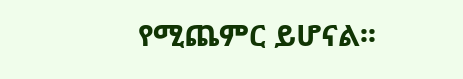የሚጨምር ይሆናል፡፡